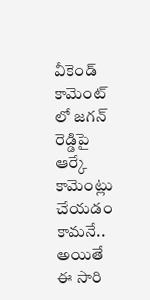వీకెండ్ కామెంట్ లో జగన్ రెడ్డిపై ఆర్కే కామెంట్లు చేయడం కామనే.. అయితే ఈ సారి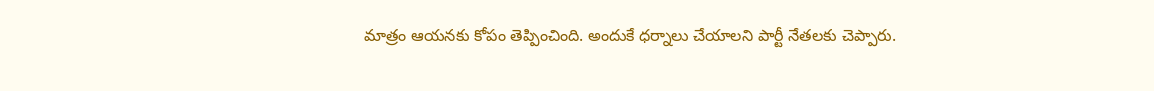మాత్రం ఆయనకు కోపం తెప్పించింది. అందుకే ధర్నాలు చేయాలని పార్టీ నేతలకు చెప్పారు.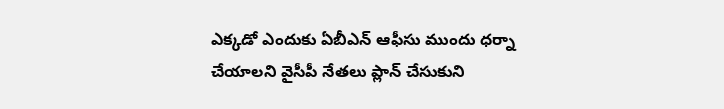ఎక్కడో ఎందుకు ఏబీఎన్ ఆఫీసు ముందు ధర్నా చేయాలని వైసీపీ నేతలు ప్లాన్ చేసుకుని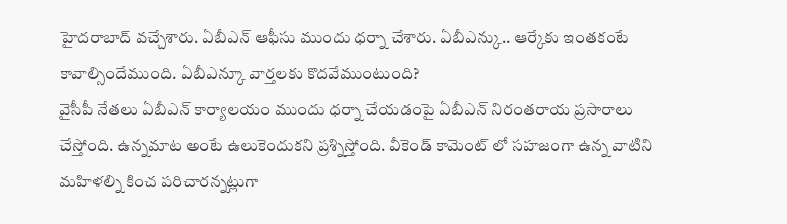హైదరాబాద్ వచ్చేశారు. ఏబీఎన్ ఆఫీసు ముందు ధర్నా చేశారు. ఏబీఎన్కు.. ఆర్కేకు ఇంతకంటే కావాల్సిందేముంది. ఏబీఎన్కూ వార్తలకు కొదవేముంటుంది?
వైసీపీ నేతలు ఏబీఎన్ కార్యాలయం ముందు ధర్నా చేయడంపై ఏబీఎన్ నిరంతరాయ ప్రసారాలు చేస్తోంది. ఉన్నమాట అంటే ఉలుకెందుకని ప్రశ్నిస్తోంది. వీకెండ్ కామెంట్ లో సహజంగా ఉన్న వాటిని మహిళల్ని కించ పరిచారన్నట్లుగా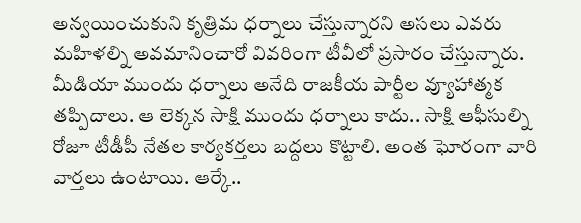అన్వయించుకుని కృత్రిమ ధర్నాలు చేస్తున్నారని అసలు ఎవరు మహిళల్ని అవమానించారో వివరింగా టీవీలో ప్రసారం చేస్తున్నారు.
మీడియా ముందు ధర్నాలు అనేది రాజకీయ పార్టీల వ్యూహాత్మక తప్పిదాలు. ఆ లెక్కన సాక్షి ముందు ధర్నాలు కాదు.. సాక్షి ఆఫీసుల్ని రోజూ టీడీపీ నేతల కార్యకర్తలు బద్దలు కొట్టాలి. అంత ఘోరంగా వారి వార్తలు ఉంటాయి. ఆర్కే..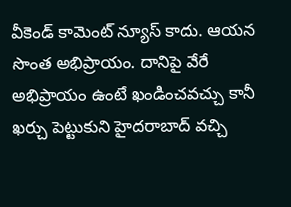వీకెండ్ కామెంట్ న్యూస్ కాదు. ఆయన సొంత అభిప్రాయం. దానిపై వేరే అభిప్రాయం ఉంటే ఖండించవచ్చు కానీ ఖర్చు పెట్టుకుని హైదరాబాద్ వచ్చి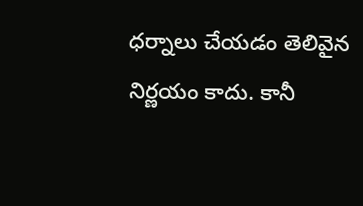ధర్నాలు చేయడం తెలివైన నిర్ణయం కాదు. కానీ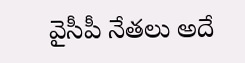వైసీపీ నేతలు అదే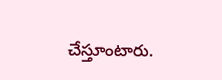చేస్తూంటారు.